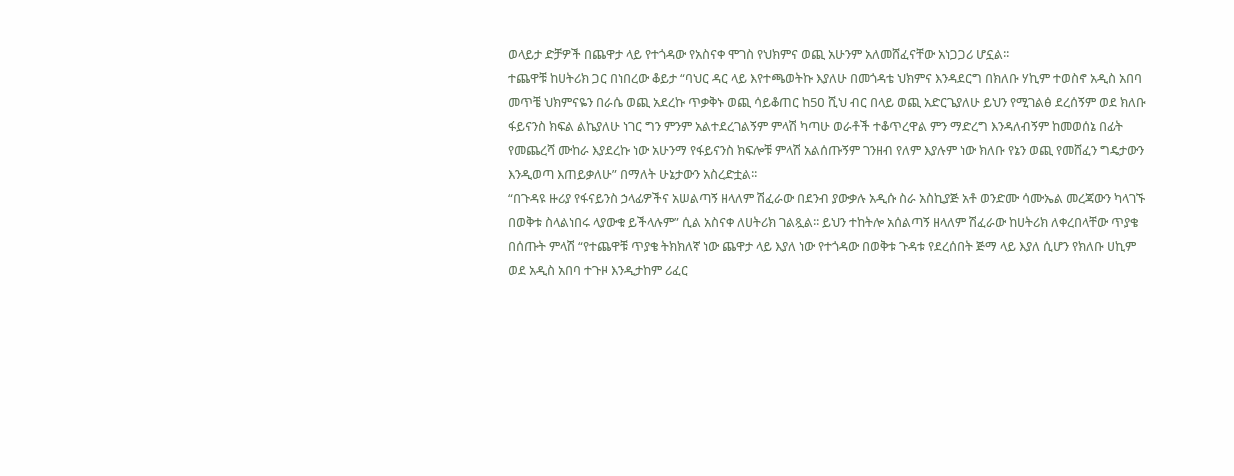ወላይታ ድቻዎች በጨዋታ ላይ የተጎዳው የአስናቀ ሞገስ የህክምና ወጪ አሁንም አለመሸፈናቸው አነጋጋሪ ሆኗል፡፡
ተጨዋቹ ከሀትሪክ ጋር በነበረው ቆይታ “ባህር ዳር ላይ እየተጫወትኩ እያለሁ በመጎዳቴ ህክምና እንዳደርግ በክለቡ ሃኪም ተወስኖ አዲስ አበባ መጥቼ ህክምናዬን በራሴ ወጪ አደረኩ ጥቃቅኑ ወጪ ሳይቆጠር ከ5ዐ ሺህ ብር በላይ ወጪ አድርጌያለሁ ይህን የሚገልፅ ደረሰኝም ወደ ክለቡ ፋይናንስ ክፍል ልኬያለሁ ነገር ግን ምንም አልተደረገልኝም ምላሽ ካጣሁ ወራቶች ተቆጥረዋል ምን ማድረግ እንዳለብኝም ከመወሰኔ በፊት የመጨረሻ ሙከራ እያደረኩ ነው አሁንማ የፋይናንስ ክፍሎቹ ምላሽ አልሰጡኝም ገንዘብ የለም እያሉም ነው ክለቡ የኔን ወጪ የመሸፈን ግዴታውን እንዲወጣ እጠይቃለሁ” በማለት ሁኔታውን አስረድቷል፡፡
“በጉዳዩ ዙሪያ የፋናይንስ ኃላፊዎችና አሠልጣኝ ዘላለም ሽፈራው በደንብ ያውቃሉ አዲሱ ስራ አስኪያጅ አቶ ወንድሙ ሳሙኤል መረጃውን ካላገኙ በወቅቱ ስላልነበሩ ላያውቁ ይችላሉም” ሲል አስናቀ ለሀትሪክ ገልጿል፡፡ ይህን ተከትሎ አሰልጣኝ ዘላለም ሽፈራው ከሀትሪክ ለቀረበላቸው ጥያቄ በሰጡት ምላሽ “የተጨዋቹ ጥያቄ ትክክለኛ ነው ጨዋታ ላይ እያለ ነው የተጎዳው በወቅቱ ጉዳቱ የደረሰበት ጅማ ላይ እያለ ሲሆን የክለቡ ሀኪም ወደ አዲስ አበባ ተጉዞ እንዲታከም ሪፈር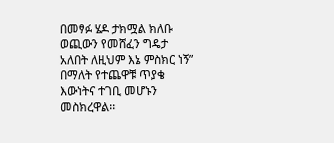በመፃፉ ሄዶ ታክሟል ክለቡ ወጪውን የመሸፈን ግዴታ አለበት ለዚህም እኔ ምስክር ነኝ” በማለት የተጨዋቹ ጥያቄ እውነትና ተገቢ መሆኑን መስክረዋል፡፡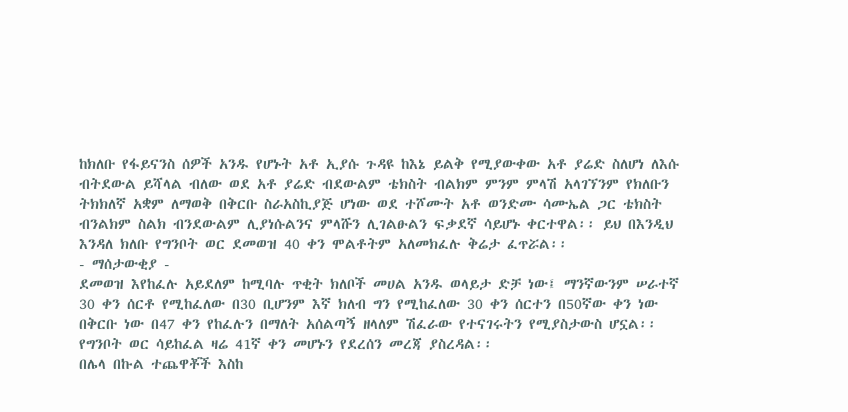ከክለቡ የፋይናንስ ሰዎች አንዱ የሆኑት አቶ ኢያሱ ጉዳዩ ከእኔ ይልቅ የሚያውቀው አቶ ያሬድ ስለሆነ ለእሱ ብትደውል ይሻላል ብለው ወደ አቶ ያሬድ ብደውልም ቴክስት ብልክም ምንም ምላሽ አላገኘንም የክለቡን ትክክለኛ አቋም ለማወቅ በቅርቡ ስራአስኪያጅ ሆነው ወደ ተሾሙት አቶ ወንድሙ ሳሙኤል ጋር ቴክስት ብንልክም ስልክ ብንደውልም ሊያነሱልንና ምላሹን ሊገልፁልን ፍቃደኛ ሳይሆኑ ቀርተዋል፡፡ ይህ በእንዲህ እንዳለ ክለቡ የግንቦት ወር ደመወዝ 40 ቀን ሞልቶትም አለመክፈሉ ቅሬታ ፈጥሯል፡፡
- ማሰታውቂያ -
ደመወዝ እየከፈሉ አይደለም ከሚባሉ ጥቂት ክለቦች መሀል አንዱ ወላይታ ድቻ ነው፤ ማንኛውንም ሠራተኛ 30 ቀን ሰርቶ የሚከፈለው በ30 ቢሆንም እኛ ክለብ ግን የሚከፈለው 30 ቀን ሰርተን በ50ኛው ቀን ነው በቅርቡ ነው በ47 ቀን የከፈሉን በማለት አሰልጣኝ ዘላለም ሽፈራው የተናገሩትን የሚያስታውስ ሆኗል፡፡ የግንቦት ወር ሳይከፈል ዛሬ 41ኛ ቀን መሆኑን የደረሰን መረጃ ያስረዳል፡፡
በሌላ በኩል ተጨዋቾች እስከ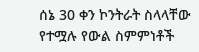ሰኔ 30 ቀን ኮንትራት ስላላቸው የተሟሉ የውል ስምምነቶች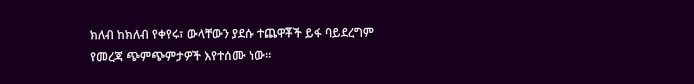ክለብ ከክለብ የቀየሩ፣ ውላቸውን ያደሱ ተጨዋቾች ይፋ ባይደረግም የመረጃ ጭምጭምታዎች እየተሰሙ ነው፡፡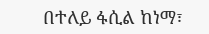በተለይ ፋሲል ከነማ፣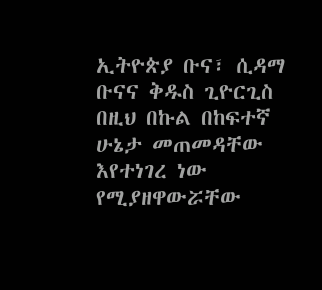ኢትዮጵያ ቡና፣ ሲዳማ ቡናና ቅዱስ ጊዮርጊስ በዚህ በኩል በከፍተኛ ሁኔታ መጠመዳቸው እየተነገረ ነው የሚያዘዋውሯቸው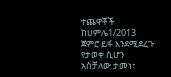ተጨዋቾች ከሀምሌ1/2013 ጀምሮ ይፋ እንደሚደረጉ የታወቀ ሲሆን አስቻለው ታመነ፣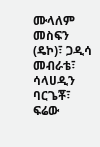ሙላለም መስፍን (ዴኮ)፣ ጋዲሳ መብራቴ፣ ሳላሀዲን ባርጌቾ፣ ፍሬው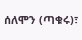ሰለሞን (ጣቁሩ)፣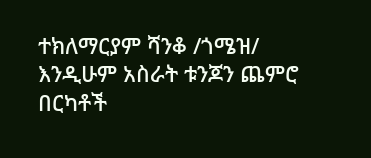ተክለማርያም ሻንቆ /ጎሜዝ/ እንዲሁም አስራት ቱንጆን ጨምሮ በርካቶች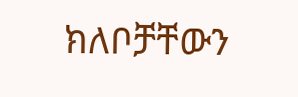ክለቦቻቸውን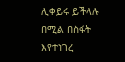ሊቀይሩ ይችላሉ በሚል በስፋት እየተነገረ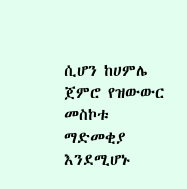ሲሆን ከሀምሌ ጀምሮ የዝውውር መስኮቱ ማድመቂያ እንደሚሆኑ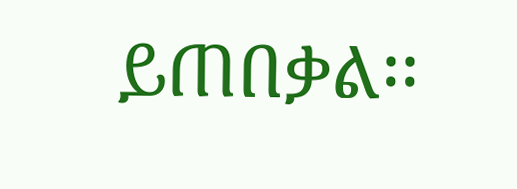ይጠበቃል፡፡